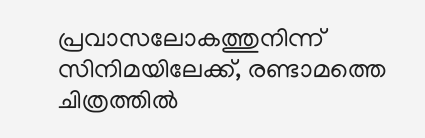പ്രവാസലോകത്തുനിന്ന് സിനിമയിലേക്ക്, രണ്ടാമത്തെ ചിത്രത്തിൽ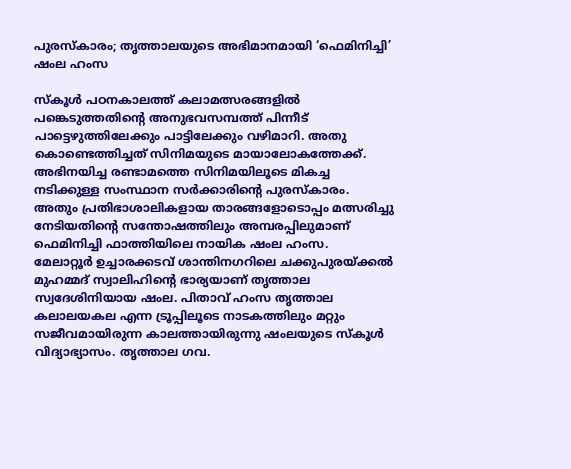പുരസ്കാരം; തൃത്താലയുടെ അഭിമാനമായി ‘ഫെമിനിച്ചി’ ഷംല ഹംസ

സ്കൂൾ പഠനകാലത്ത് കലാമത്സരങ്ങളിൽ പങ്കെടുത്തതിന്റെ അനുഭവസമ്പത്ത് പിന്നീട് പാട്ടെഴുത്തിലേക്കും പാട്ടിലേക്കും വഴിമാറി. അതു കൊണ്ടെത്തിച്ചത് സിനിമയുടെ മായാലോകത്തേക്ക്. അഭിനയിച്ച രണ്ടാമത്തെ സിനിമയിലൂടെ മികച്ച നടിക്കുള്ള സംസ്ഥാന സർക്കാരിന്റെ പുരസ്കാരം. അതും പ്രതിഭാശാലികളായ താരങ്ങളോടൊപ്പം മത്സരിച്ചു നേടിയതിന്റെ സന്തോഷത്തിലും അമ്പരപ്പിലുമാണ് ഫെമിനിച്ചി ഫാത്തിയിലെ നായിക ഷംല ഹംസ.
മേലാറ്റൂർ ഉച്ചാരക്കടവ് ശാന്തിനഗറിലെ ചക്കുപുരയ്ക്കൽ മുഹമ്മദ് സ്വാലിഹിന്റെ ഭാര്യയാണ് തൃത്താല സ്വദേശിനിയായ ഷംല. പിതാവ് ഹംസ തൃത്താല കലാലയകല എന്ന ട്രൂപ്പിലൂടെ നാടകത്തിലും മറ്റും സജീവമായിരുന്ന കാലത്തായിരുന്നു ഷംലയുടെ സ്കൂൾ വിദ്യാഭ്യാസം. തൃത്താല ഗവ.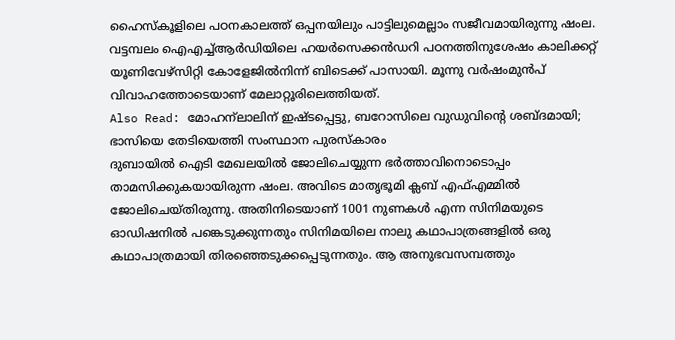ഹൈസ്കൂളിലെ പഠനകാലത്ത് ഒപ്പനയിലും പാട്ടിലുമെല്ലാം സജീവമായിരുന്നു ഷംല. വട്ടമ്പലം ഐഎച്ച്ആർഡിയിലെ ഹയർസെക്കൻഡറി പഠനത്തിനുശേഷം കാലിക്കറ്റ് യൂണിവേഴ്സിറ്റി കോളേജിൽനിന്ന് ബിടെക്ക് പാസായി. മൂന്നു വർഷംമുൻപ് വിവാഹത്തോടെയാണ് മേലാറ്റൂരിലെത്തിയത്.
Also Read: മോഹന്ലാലിന് ഇഷ്ടപ്പെട്ടു, ബറോസിലെ വുഡുവിന്റെ ശബ്ദമായി; ഭാസിയെ തേടിയെത്തി സംസ്ഥാന പുരസ്കാരം
ദുബായിൽ ഐടി മേഖലയിൽ ജോലിചെയ്യുന്ന ഭർത്താവിനൊടൊപ്പം താമസിക്കുകയായിരുന്ന ഷംല. അവിടെ മാതൃഭൂമി ക്ലബ് എഫ്എമ്മിൽ ജോലിചെയ്തിരുന്നു. അതിനിടെയാണ് 1001 നുണകൾ എന്ന സിനിമയുടെ ഓഡിഷനിൽ പങ്കെടുക്കുന്നതും സിനിമയിലെ നാലു കഥാപാത്രങ്ങളിൽ ഒരു കഥാപാത്രമായി തിരഞ്ഞെടുക്കപ്പെടുന്നതും. ആ അനുഭവസമ്പത്തും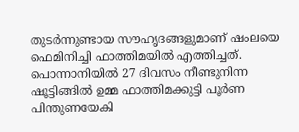തുടർന്നുണ്ടായ സൗഹൃദങ്ങളുമാണ് ഷംലയെ ഫെമിനിച്ചി ഫാത്തിമയിൽ എത്തിച്ചത്. പൊന്നാനിയിൽ 27 ദിവസം നീണ്ടുനിന്ന ഷൂട്ടിങ്ങിൽ ഉമ്മ ഫാത്തിമക്കുട്ടി പൂർണ പിന്തുണയേകി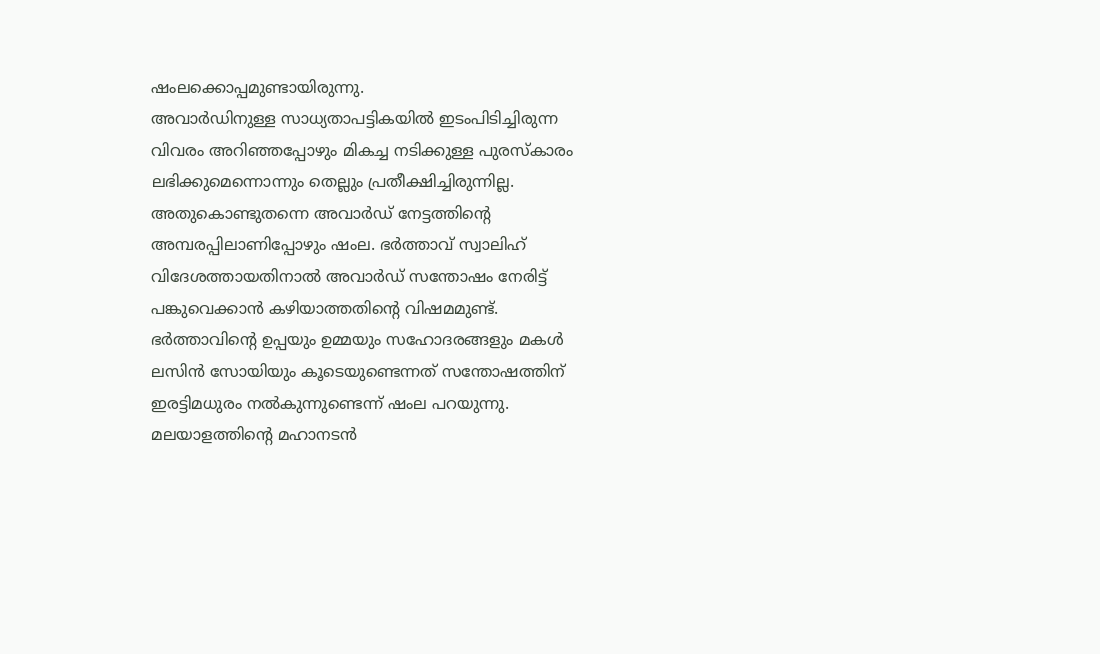ഷംലക്കൊപ്പമുണ്ടായിരുന്നു.
അവാർഡിനുള്ള സാധ്യതാപട്ടികയിൽ ഇടംപിടിച്ചിരുന്ന വിവരം അറിഞ്ഞപ്പോഴും മികച്ച നടിക്കുള്ള പുരസ്കാരം ലഭിക്കുമെന്നൊന്നും തെല്ലും പ്രതീക്ഷിച്ചിരുന്നില്ല. അതുകൊണ്ടുതന്നെ അവാർഡ് നേട്ടത്തിന്റെ അമ്പരപ്പിലാണിപ്പോഴും ഷംല. ഭർത്താവ് സ്വാലിഹ് വിദേശത്തായതിനാൽ അവാർഡ് സന്തോഷം നേരിട്ട് പങ്കുവെക്കാൻ കഴിയാത്തതിന്റെ വിഷമമുണ്ട്. ഭർത്താവിന്റെ ഉപ്പയും ഉമ്മയും സഹോദരങ്ങളും മകൾ ലസിൻ സോയിയും കൂടെയുണ്ടെന്നത് സന്തോഷത്തിന് ഇരട്ടിമധുരം നൽകുന്നുണ്ടെന്ന് ഷംല പറയുന്നു. മലയാളത്തിന്റെ മഹാനടൻ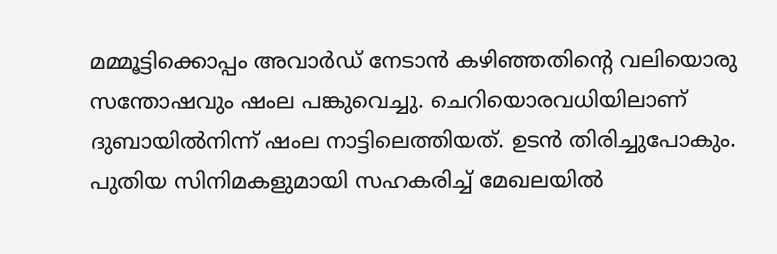മമ്മൂട്ടിക്കൊപ്പം അവാർഡ് നേടാൻ കഴിഞ്ഞതിന്റെ വലിയൊരു സന്തോഷവും ഷംല പങ്കുവെച്ചു. ചെറിയൊരവധിയിലാണ് ദുബായിൽനിന്ന് ഷംല നാട്ടിലെത്തിയത്. ഉടൻ തിരിച്ചുപോകും. പുതിയ സിനിമകളുമായി സഹകരിച്ച് മേഖലയിൽ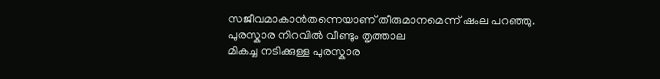സജീവമാകാൻതന്നെയാണ് തീരുമാനമെന്ന് ഷംല പറഞ്ഞു.
പുരസ്കാര നിറവിൽ വീണ്ടും തൃത്താല
മികച്ച നടിക്കുള്ള പുരസ്കാര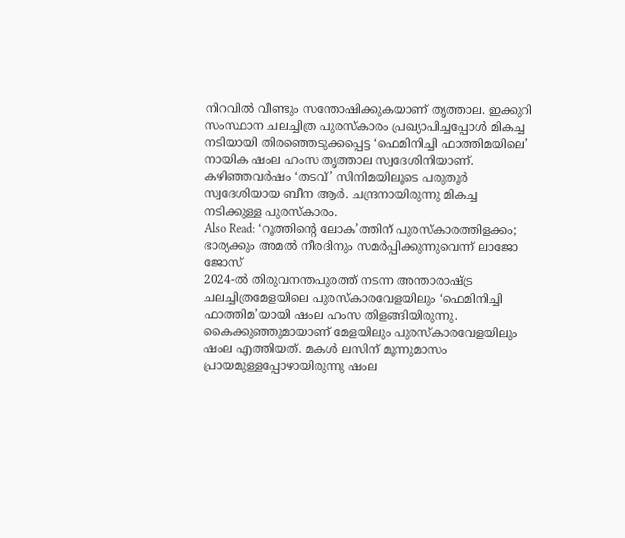നിറവിൽ വീണ്ടും സന്തോഷിക്കുകയാണ് തൃത്താല. ഇക്കുറി സംസ്ഥാന ചലച്ചിത്ര പുരസ്കാരം പ്രഖ്യാപിച്ചപ്പോൾ മികച്ച നടിയായി തിരഞ്ഞെടുക്കപ്പെട്ട ‘ഫെമിനിച്ചി ഫാത്തിമയിലെ’ നായിക ഷംല ഹംസ തൃത്താല സ്വദേശിനിയാണ്. കഴിഞ്ഞവർഷം ‘തടവ്’ സിനിമയിലൂടെ പരുതൂർ സ്വദേശിയായ ബീന ആർ. ചന്ദ്രനായിരുന്നു മികച്ച നടിക്കുള്ള പുരസ്കാരം.
Also Read: ‘റൂത്തിന്റെ ലോക’ത്തിന് പുരസ്കാരത്തിളക്കം; ഭാര്യക്കും അമൽ നീരദിനും സമർപ്പിക്കുന്നുവെന്ന് ലാജോ ജോസ്
2024-ൽ തിരുവനന്തപുരത്ത് നടന്ന അന്താരാഷ്ട്ര ചലച്ചിത്രമേളയിലെ പുരസ്കാരവേളയിലും ‘ഫെമിനിച്ചി ഫാത്തിമ’യായി ഷംല ഹംസ തിളങ്ങിയിരുന്നു. കൈക്കുഞ്ഞുമായാണ് മേളയിലും പുരസ്കാരവേളയിലും ഷംല എത്തിയത്. മകൾ ലസിന് മൂന്നുമാസം പ്രായമുള്ളപ്പോഴായിരുന്നു ഷംല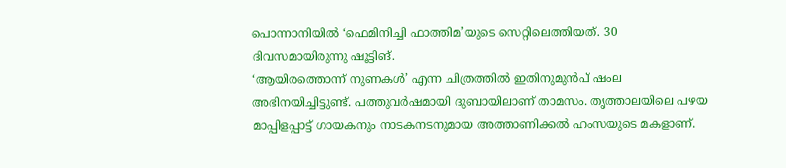പൊന്നാനിയിൽ ‘ഫെമിനിച്ചി ഫാത്തിമ’യുടെ സെറ്റിലെത്തിയത്. 30 ദിവസമായിരുന്നു ഷൂട്ടിങ്.
‘ആയിരത്തൊന്ന് നുണകൾ’ എന്ന ചിത്രത്തിൽ ഇതിനുമുൻപ് ഷംല അഭിനയിച്ചിട്ടുണ്ട്. പത്തുവർഷമായി ദുബായിലാണ് താമസം. തൃത്താലയിലെ പഴയ മാപ്പിളപ്പാട്ട് ഗായകനും നാടകനടനുമായ അത്താണിക്കൽ ഹംസയുടെ മകളാണ്.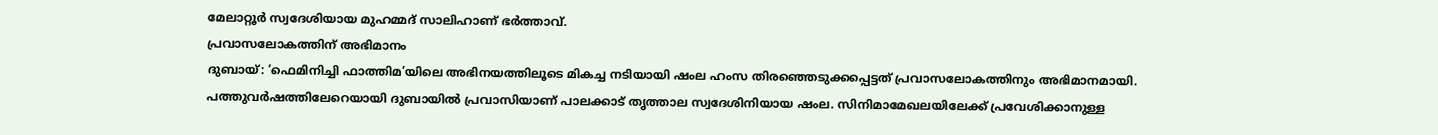മേലാറ്റൂർ സ്വദേശിയായ മുഹമ്മദ് സാലിഹാണ് ഭർത്താവ്.
പ്രവാസലോകത്തിന് അഭിമാനം
ദുബായ്: ‘ഫെമിനിച്ചി ഫാത്തിമ’യിലെ അഭിനയത്തിലൂടെ മികച്ച നടിയായി ഷംല ഹംസ തിരഞ്ഞെടുക്കപ്പെട്ടത് പ്രവാസലോകത്തിനും അഭിമാനമായി. പത്തുവർഷത്തിലേറെയായി ദുബായിൽ പ്രവാസിയാണ് പാലക്കാട് തൃത്താല സ്വദേശിനിയായ ഷംല. സിനിമാമേഖലയിലേക്ക് പ്രവേശിക്കാനുള്ള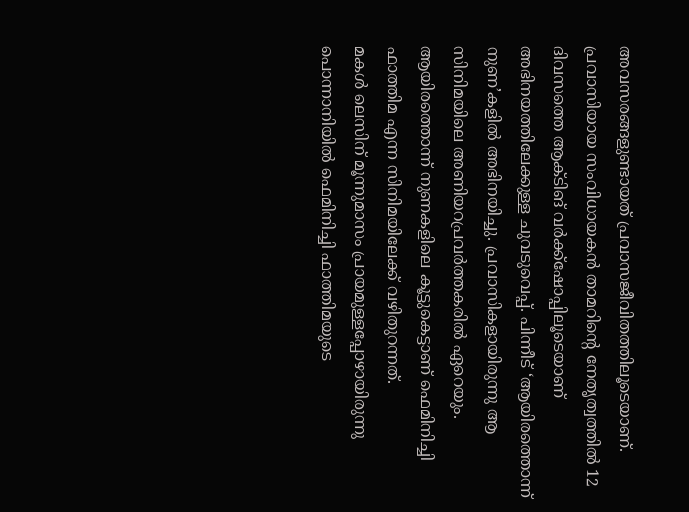അവസരങ്ങളുണ്ടായത് പ്രവാസജീവിതത്തിലൂടെയാണ്. പ്രവാസിയായ സംവിധായകൻ താമറിന്റെ നേതൃത്വത്തിൽ 12 ദിവസത്തെ ആക്ടിങ് വർക്ക്ഷോപ്പിലൂടെയാണ് അഭിനയത്തിലേക്കുള്ള ചുവടുവെപ്പ്. പിന്നീട് ‘ആയിരത്തൊന്ന് നുണ’കളിൽ അഭിനയിച്ചു. പ്രവാസികളായിരുന്നു ആ സിനിമയിലെ അണിയറപ്രവർത്തകരിൽ ഏറെയും. ആയിരത്തൊന്ന് നുണകളിലെ കൂട്ടുകെട്ടാണ് ഫെമിനിച്ചി ഫാത്തിമ എന്ന സിനിമയിലേക്ക് വഴിതുറന്നത്.
മകൾ ലെസിന് മൂന്നുമാസം പ്രായമുള്ളപ്പോഴായിരുന്നു പൊന്നാനിയിൽ ഫെമിനിച്ചി ഫാത്തിമയുടെ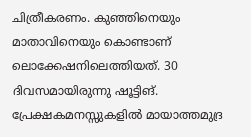ചിത്രീകരണം. കുഞ്ഞിനെയും മാതാവിനെയും കൊണ്ടാണ് ലൊക്കേഷനിലെത്തിയത്. 30 ദിവസമായിരുന്നു ഷൂട്ടിങ്. പ്രേക്ഷകമനസ്സുകളിൽ മായാത്തമുദ്ര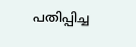പതിപ്പിച്ച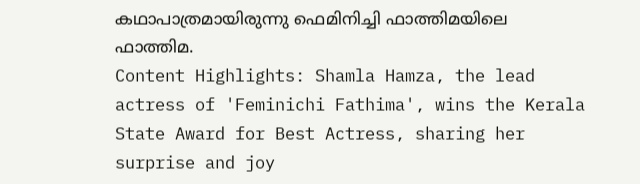കഥാപാത്രമായിരുന്നു ഫെമിനിച്ചി ഫാത്തിമയിലെ ഫാത്തിമ.
Content Highlights: Shamla Hamza, the lead actress of 'Feminichi Fathima', wins the Kerala State Award for Best Actress, sharing her surprise and joy